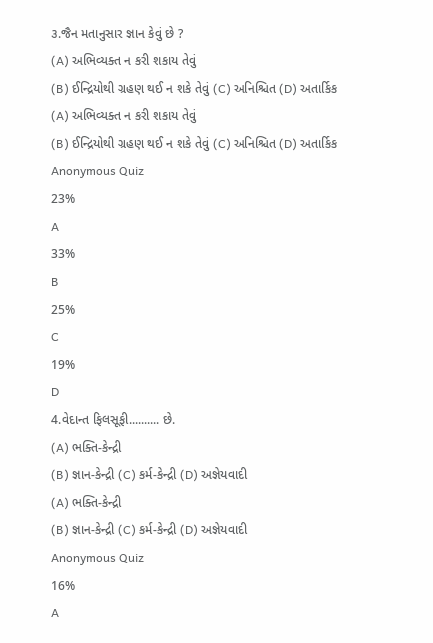૩.જૈન મતાનુસાર જ્ઞાન કેવું છે ?
(A) અભિવ્યક્ત ન કરી શકાય તેવું
(B) ઈન્દ્રિયોથી ગ્રહણ થઈ ન શકે તેવું (C) અનિશ્ચિત (D) અતાર્કિક
(A) અભિવ્યક્ત ન કરી શકાય તેવું
(B) ઈન્દ્રિયોથી ગ્રહણ થઈ ન શકે તેવું (C) અનિશ્ચિત (D) અતાર્કિક
Anonymous Quiz
23%
A
33%
B
25%
C
19%
D
4.વેદાન્ત ફિલસૂફી.......... છે.
(A) ભક્તિ-કેન્દ્રી
(B) જ્ઞાન-કેન્દ્રી (C) કર્મ-કેન્દ્રી (D) અજ્ઞેયવાદી
(A) ભક્તિ-કેન્દ્રી
(B) જ્ઞાન-કેન્દ્રી (C) કર્મ-કેન્દ્રી (D) અજ્ઞેયવાદી
Anonymous Quiz
16%
A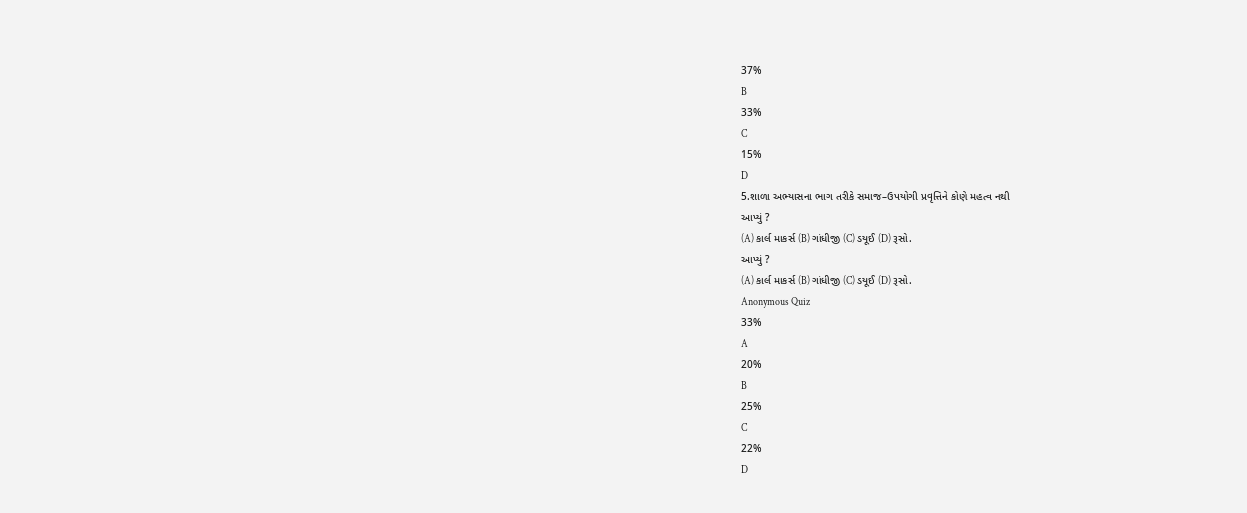37%
B
33%
C
15%
D
5.શાળા અભ્યાસના ભાગ તરીકે સમાજ–ઉપયોગી પ્રવૃત્તિને કોણે મહત્વ નથી
આપ્યું ?
(A) કાર્લ માકર્સ (B) ગાંધીજી (C) ડયૂઈ (D) રૂસો.
આપ્યું ?
(A) કાર્લ માકર્સ (B) ગાંધીજી (C) ડયૂઈ (D) રૂસો.
Anonymous Quiz
33%
A
20%
B
25%
C
22%
D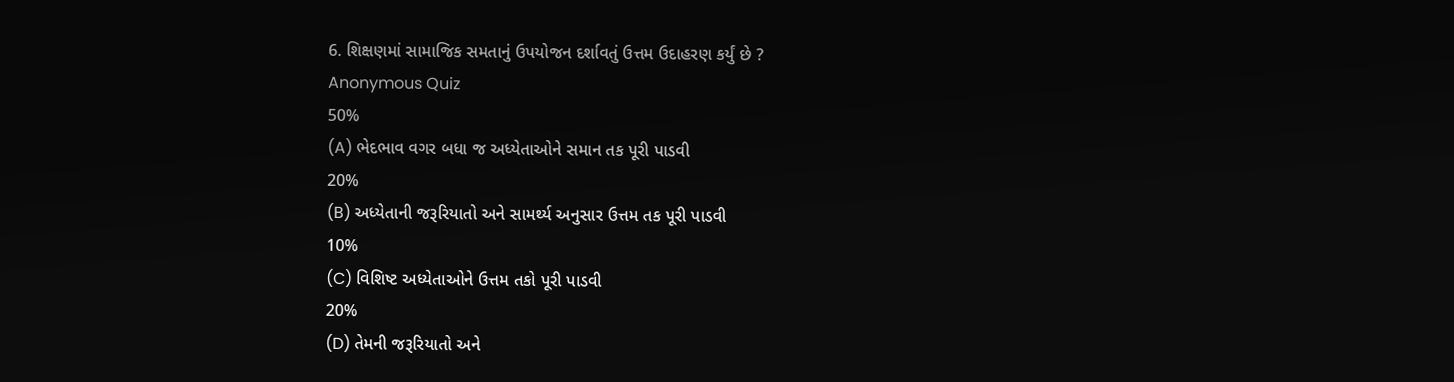6. શિક્ષણમાં સામાજિક સમતાનું ઉપયોજન દર્શાવતું ઉત્તમ ઉદાહરણ કર્યું છે ?
Anonymous Quiz
50%
(A) ભેદભાવ વગર બધા જ અધ્યેતાઓને સમાન તક પૂરી પાડવી
20%
(B) અધ્યેતાની જરૂરિયાતો અને સામર્થ્ય અનુસાર ઉત્તમ તક પૂરી પાડવી
10%
(C) વિશિષ્ટ અધ્યેતાઓને ઉત્તમ તકો પૂરી પાડવી
20%
(D) તેમની જરૂરિયાતો અને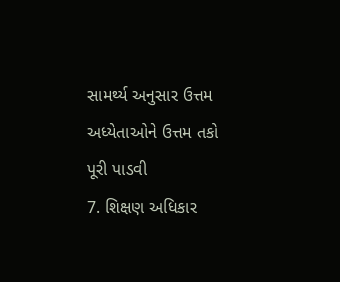સામર્થ્ય અનુસાર ઉત્તમ અધ્યેતાઓને ઉત્તમ તકો પૂરી પાડવી
7. શિક્ષણ અધિકાર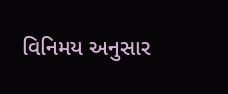વિનિમય અનુસાર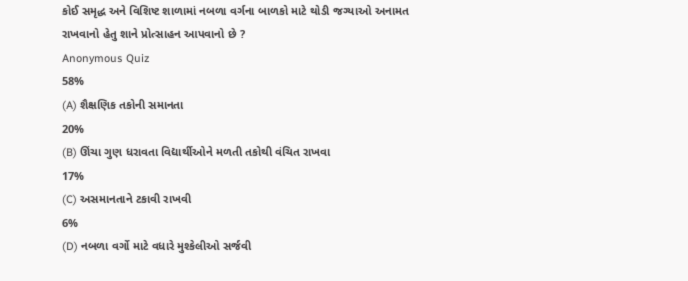કોઈ સમૃદ્ધ અને વિશિષ્ટ શાળામાં નબળા વર્ગના બાળકો માટે થોડી જગ્યાઓ અનામત રાખવાનો હેતુ શાને પ્રોત્સાહન આપવાનો છે ?
Anonymous Quiz
58%
(A) શૈક્ષણિક તકોની સમાનતા
20%
(B) ઊંચા ગુણ ધરાવતા વિદ્યાર્થીઓને મળતી તકોથી વંચિત રાખવા
17%
(C) અસમાનતાને ટકાવી રાખવી
6%
(D) નબળા વર્ગો માટે વધારે મુશ્કેલીઓ સર્જવી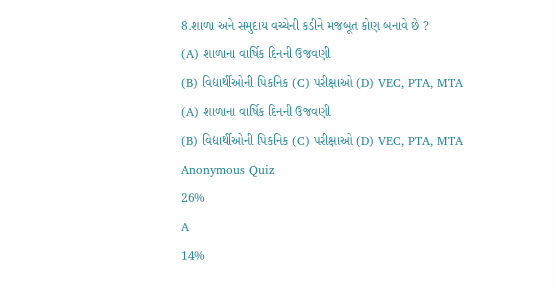8.શાળા અને સમુદાય વચ્ચેની કડીને મજબૂત કોણ બનાવે છે ?
(A) શાળાના વાર્ષિક દિનની ઉજવણી
(B) વિદ્યાર્થીઓની પિકનિક (C) પરીક્ષાઓ (D) VEC, PTA, MTA
(A) શાળાના વાર્ષિક દિનની ઉજવણી
(B) વિદ્યાર્થીઓની પિકનિક (C) પરીક્ષાઓ (D) VEC, PTA, MTA
Anonymous Quiz
26%
A
14%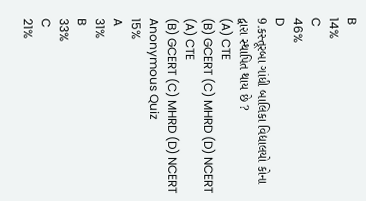B
14%
C
46%
D
9.કસ્તૂરબા ગાંધી બાલિકા વિદ્યાલયો કોના દ્વા૨ા સ્થાપિત થાય છે ?
(A) CTE
(B) GCERT (C) MHRD (D) NCERT
(A) CTE
(B) GCERT (C) MHRD (D) NCERT
Anonymous Quiz
15%
A
31%
B
33%
C
21%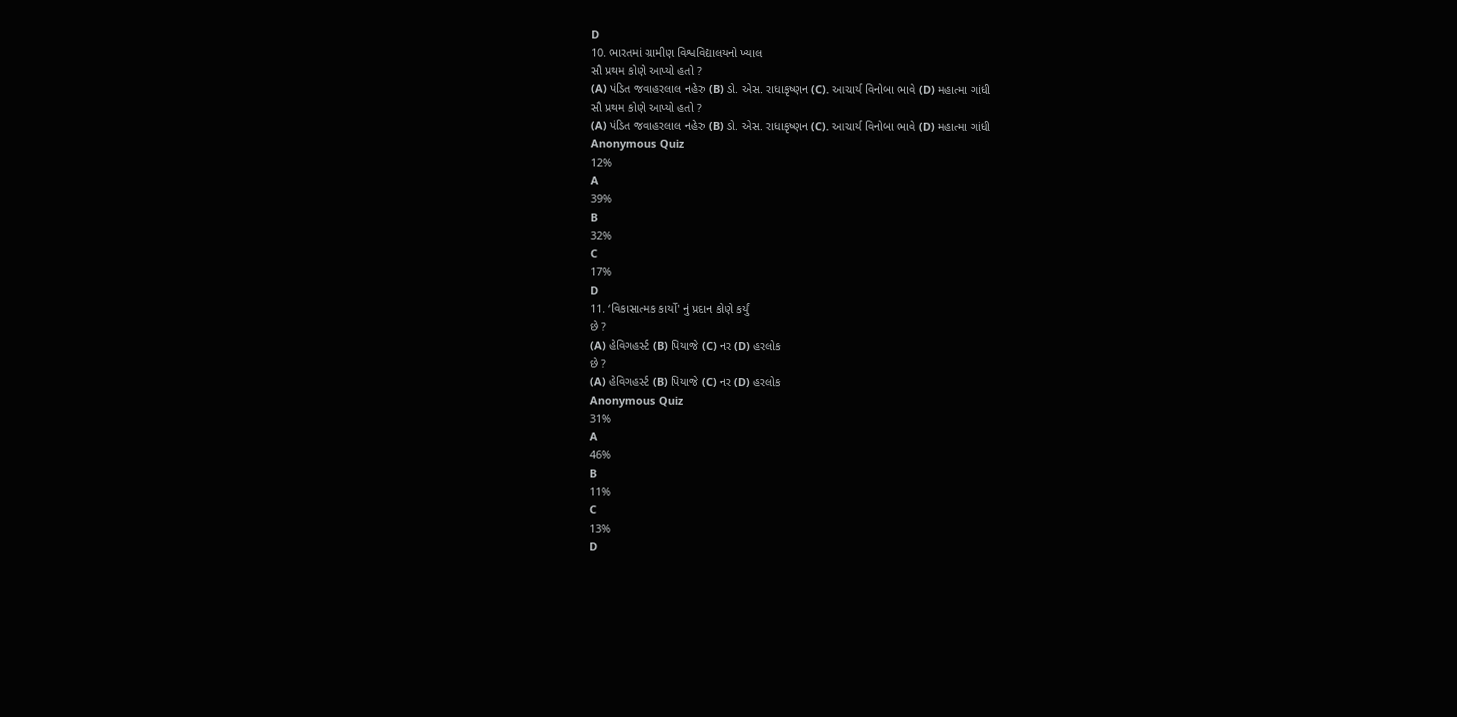D
10. ભારતમાં ગ્રામીણ વિશ્વવિદ્યાલયનો ખ્યાલ
સૌ પ્રથમ કોણે આપ્યો હતો ?
(A) પંડિત જવાહરલાલ નહેરુ (B) ડો. એસ. રાધાકૃષ્ણન (C). આચાર્ય વિનોબા ભાવે (D) મહાત્મા ગાંધી
સૌ પ્રથમ કોણે આપ્યો હતો ?
(A) પંડિત જવાહરલાલ નહેરુ (B) ડો. એસ. રાધાકૃષ્ણન (C). આચાર્ય વિનોબા ભાવે (D) મહાત્મા ગાંધી
Anonymous Quiz
12%
A
39%
B
32%
C
17%
D
11. ‘વિકાસાત્મક કાર્યો' નું પ્રદાન કોણે કર્યું
છે ?
(A) હેવિગહર્સ્ટ (B) પિયાજે (C) નર (D) હરલોક
છે ?
(A) હેવિગહર્સ્ટ (B) પિયાજે (C) નર (D) હરલોક
Anonymous Quiz
31%
A
46%
B
11%
C
13%
D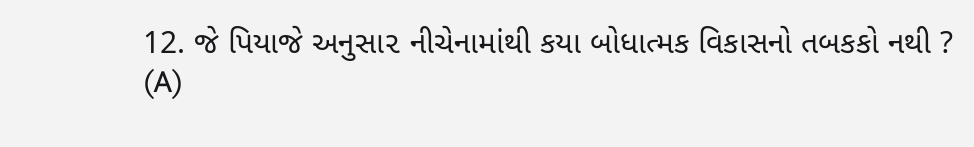12. જે પિયાજે અનુસા૨ નીચેનામાંથી કયા બોધાત્મક વિકાસનો તબકકો નથી ?
(A)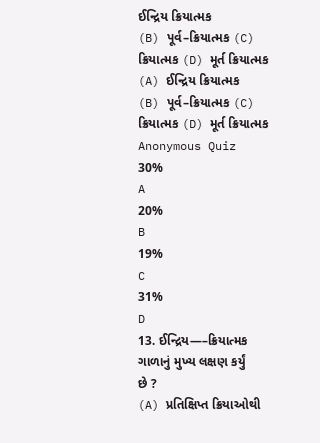ઈન્દ્રિય ક્રિયાત્મક
(B) પૂર્વ–ક્રિયાત્મક (C) ક્રિયાત્મક (D) મૂર્ત ક્રિયાત્મક
(A) ઈન્દ્રિય ક્રિયાત્મક
(B) પૂર્વ–ક્રિયાત્મક (C) ક્રિયાત્મક (D) મૂર્ત ક્રિયાત્મક
Anonymous Quiz
30%
A
20%
B
19%
C
31%
D
13. ઈન્દ્રિય—–ક્રિયાત્મક ગાળાનું મુખ્ય લક્ષણ કર્યું
છે ?
(A) પ્રતિક્ષિપ્ત ક્રિયાઓથી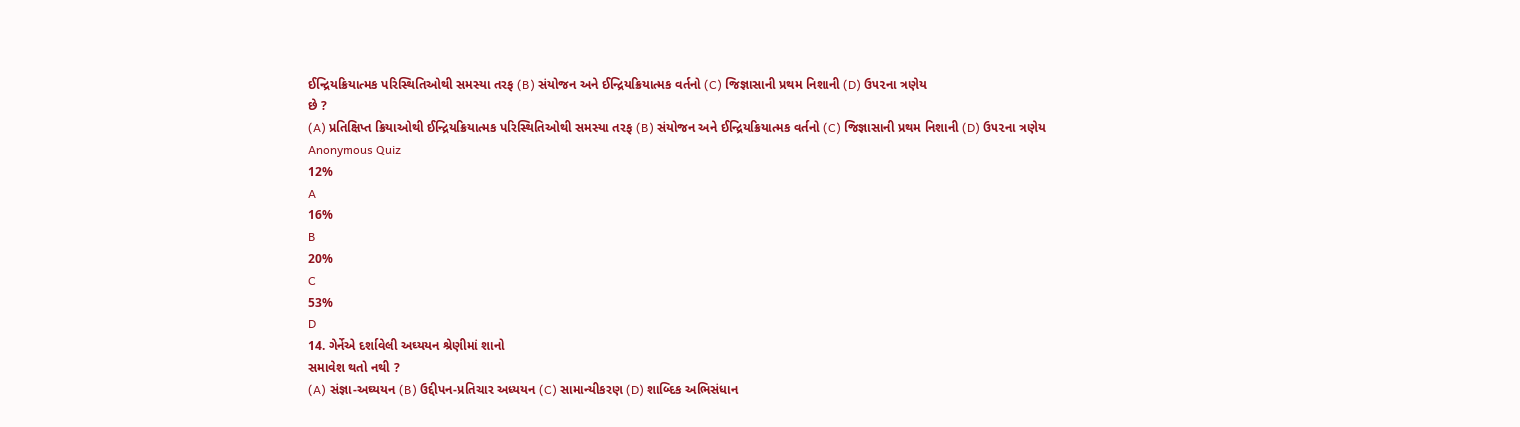ઈન્દ્રિયક્રિયાત્મક પરિસ્થિતિઓથી સમસ્યા તરફ (B) સંયોજન અને ઈન્દ્રિયક્રિયાત્મક વર્તનો (C) જિજ્ઞાસાની પ્રથમ નિશાની (D) ઉ૫૨ના ત્રણેય
છે ?
(A) પ્રતિક્ષિપ્ત ક્રિયાઓથી ઈન્દ્રિયક્રિયાત્મક પરિસ્થિતિઓથી સમસ્યા તરફ (B) સંયોજન અને ઈન્દ્રિયક્રિયાત્મક વર્તનો (C) જિજ્ઞાસાની પ્રથમ નિશાની (D) ઉ૫૨ના ત્રણેય
Anonymous Quiz
12%
A
16%
B
20%
C
53%
D
14. ગેર્નેએ દર્શાવેલી અઘ્યયન શ્રેણીમાં શાનો
સમાવેશ થતો નથી ?
(A) સંજ્ઞા-અઘ્યયન (B) ઉદ્દીપન-પ્રતિચાર અધ્યયન (C) સામાન્યીકરણ (D) શાબ્દિક અભિસંધાન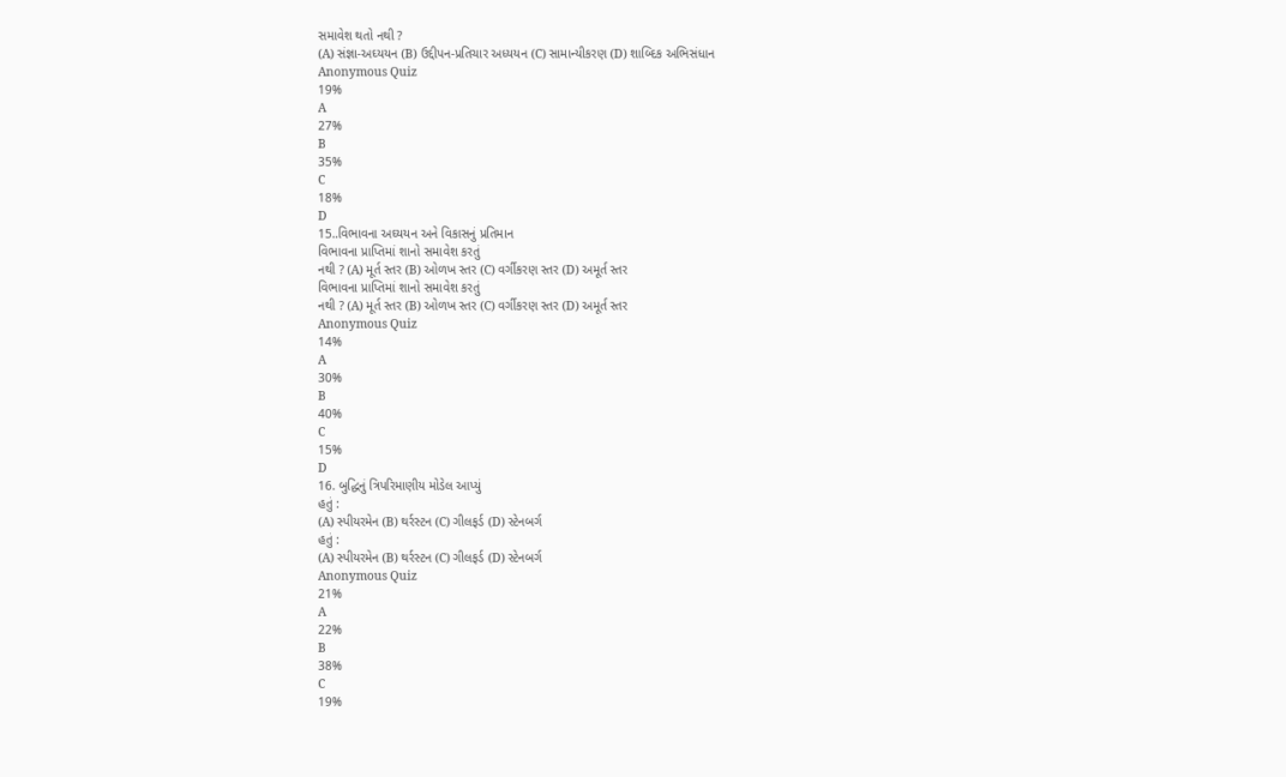સમાવેશ થતો નથી ?
(A) સંજ્ઞા-અઘ્યયન (B) ઉદ્દીપન-પ્રતિચાર અધ્યયન (C) સામાન્યીકરણ (D) શાબ્દિક અભિસંધાન
Anonymous Quiz
19%
A
27%
B
35%
C
18%
D
15..વિભાવના અઘ્યયન અને વિકાસનું પ્રતિમાન
વિભાવના પ્રાપ્તિમાં શાનો સમાવેશ કરતું
નથી ? (A) મૂર્ત સ્તર (B) ઓળખ સ્તર (C) વર્ગીકરણ સ્તર (D) અમૂર્ત સ્તર
વિભાવના પ્રાપ્તિમાં શાનો સમાવેશ કરતું
નથી ? (A) મૂર્ત સ્તર (B) ઓળખ સ્તર (C) વર્ગીકરણ સ્તર (D) અમૂર્ત સ્તર
Anonymous Quiz
14%
A
30%
B
40%
C
15%
D
16. બુદ્ધિનું ત્રિપરિમાણીય મોડેલ આપ્યું
હતું :
(A) સ્પીયરમેન (B) થર્રસ્ટન (C) ગીલફર્ડ (D) સ્ટેનબર્ગ
હતું :
(A) સ્પીયરમેન (B) થર્રસ્ટન (C) ગીલફર્ડ (D) સ્ટેનબર્ગ
Anonymous Quiz
21%
A
22%
B
38%
C
19%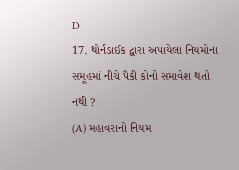D
17. થોર્નડાઈક દ્વારા અપાયેલા નિયમોના સમૂહમાં નીચે પૈકી કોનો સમાવેશ થતો નથી ?
(A) મહાવરાનો નિયમ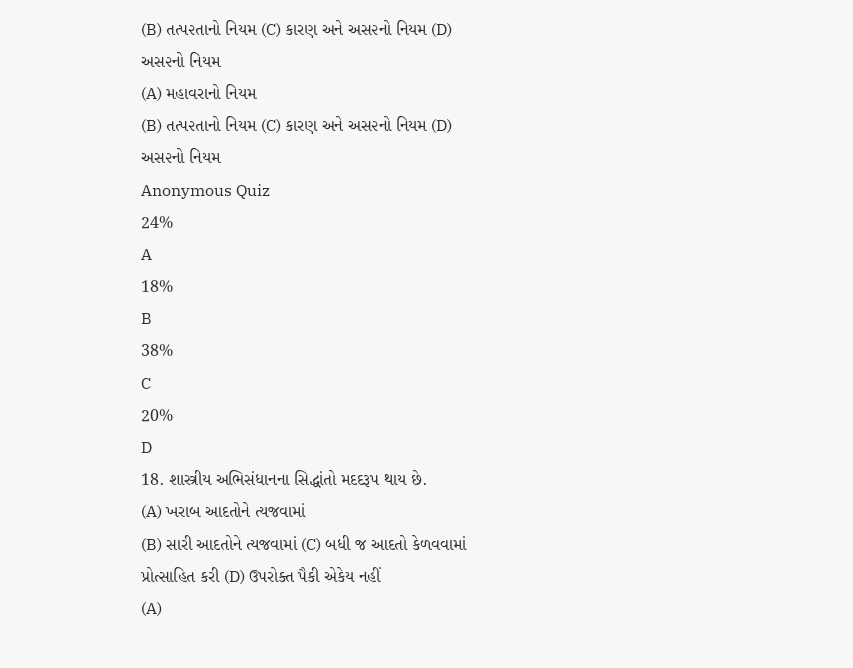(B) તત્પ૨તાનો નિયમ (C) કારણ અને અસ૨નો નિયમ (D) અસ૨નો નિયમ
(A) મહાવરાનો નિયમ
(B) તત્પ૨તાનો નિયમ (C) કારણ અને અસ૨નો નિયમ (D) અસ૨નો નિયમ
Anonymous Quiz
24%
A
18%
B
38%
C
20%
D
18. શાસ્ત્રીય અભિસંધાનના સિદ્ધાંતો મદદરૂપ થાય છે.
(A) ખરાબ આદતોને ત્યજવામાં
(B) સારી આદતોને ત્યજવામાં (C) બધી જ આદતો કેળવવામાં પ્રોત્સાહિત કરી (D) ઉપરોક્ત પૈકી એકેય નહીં
(A)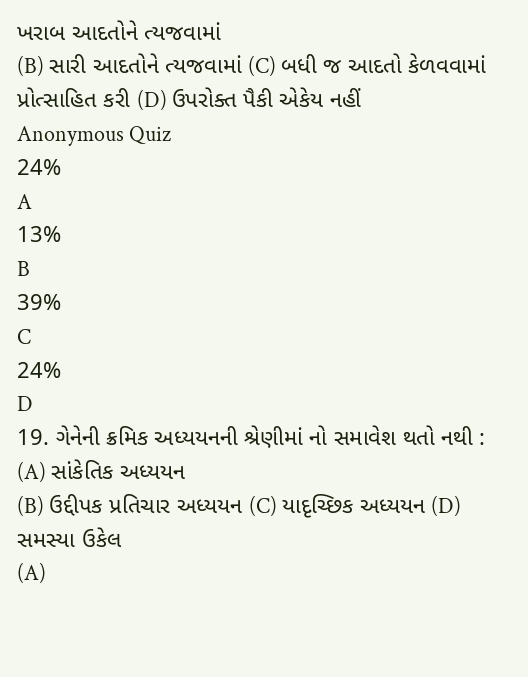ખરાબ આદતોને ત્યજવામાં
(B) સારી આદતોને ત્યજવામાં (C) બધી જ આદતો કેળવવામાં પ્રોત્સાહિત કરી (D) ઉપરોક્ત પૈકી એકેય નહીં
Anonymous Quiz
24%
A
13%
B
39%
C
24%
D
19. ગેનેની ક્રમિક અધ્યયનની શ્રેણીમાં નો સમાવેશ થતો નથી :
(A) સાંકેતિક અધ્યયન
(B) ઉદ્દીપક પ્રતિચાર અધ્યયન (C) યાદૃચ્છિક અધ્યયન (D) સમસ્યા ઉકેલ
(A)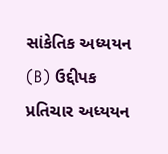સાંકેતિક અધ્યયન
(B) ઉદ્દીપક પ્રતિચાર અધ્યયન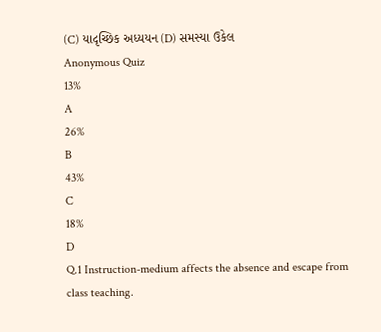(C) યાદૃચ્છિક અધ્યયન (D) સમસ્યા ઉકેલ
Anonymous Quiz
13%
A
26%
B
43%
C
18%
D
Q.1 Instruction-medium affects the absence and escape from class teaching.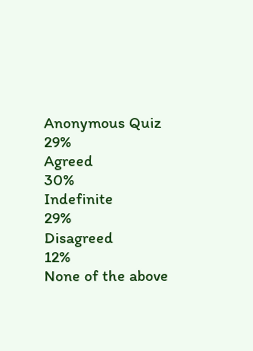Anonymous Quiz
29%
Agreed
30%
Indefinite
29%
Disagreed
12%
None of the above